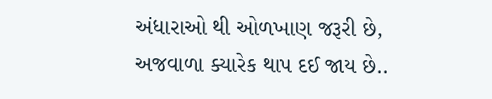અંધારાઓ થી ઓળખાણ જરૂરી છે,
અજવાળા ક્યારેક થાપ દઈ જાય છે..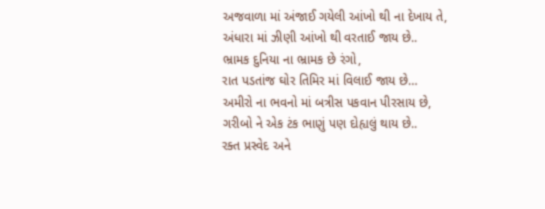અજવાળા માં અંજાઈ ગયેલી આંખો થી ના દેખાય તે,
અંધારા માં ઝીણી આંખો થી વરતાઈ જાય છે..
ભ્રામક દુનિયા ના ભ્રામક છે રંગો,
રાત પડતાંજ ઘોર તિમિર માં વિલાઈ જાય છે…
અમીરો ના ભવનો માં બત્રીસ પકવાન પીરસાય છે,
ગરીબો ને એક ટંક ભાણું પણ દોહ્યલું થાય છે..
રક્ત પ્રસ્વેદ અને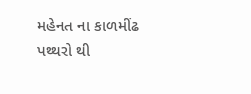મહેનત ના કાળમીંઢ પથ્થરો થી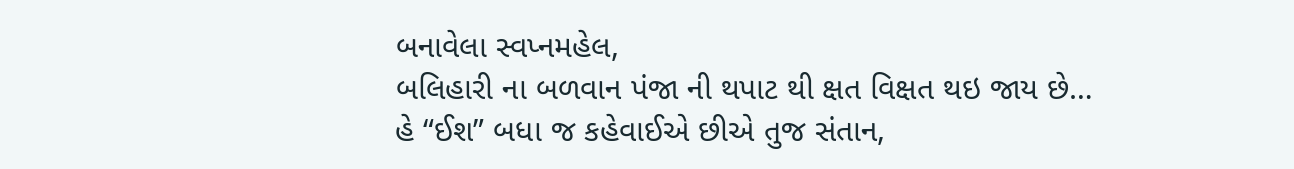બનાવેલા સ્વપ્નમહેલ,
બલિહારી ના બળવાન પંજા ની થપાટ થી ક્ષત વિક્ષત થઇ જાય છે…
હે “ઈશ” બધા જ કહેવાઈએ છીએ તુજ સંતાન,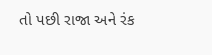તો પછી રાજા અને રંક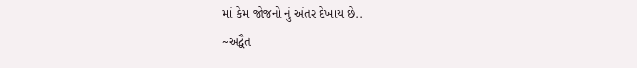માં કેમ જોજનો નું અંતર દેખાય છે..
~અદ્વૈત